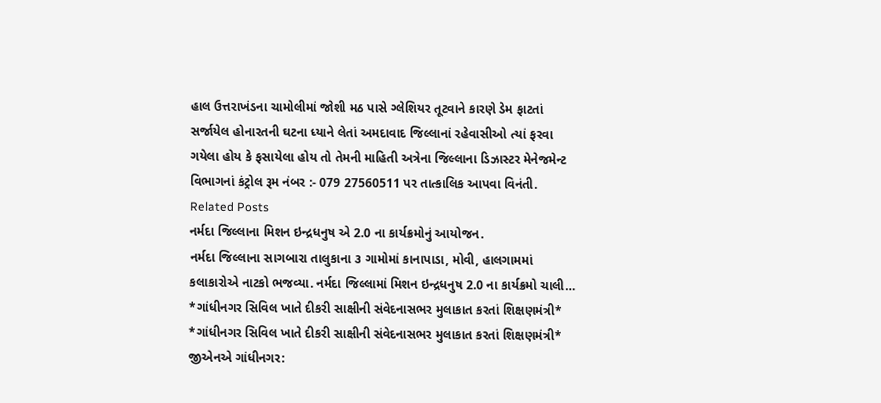હાલ ઉત્તરાખંડના ચામોલીમાં જોશી મઠ પાસે ગ્લેશિયર તૂટવાને કારણે ડેમ ફાટતાં સર્જાયેલ હોનારતની ઘટના ધ્યાને લેતાં અમદાવાદ જિલ્લાનાં રહેવાસીઓ ત્યાં ફરવા ગયેલા હોય કે ફસાયેલા હોય તો તેમની માહિતી અત્રેના જિલ્લાના ડિઝાસ્ટર મેનેજમેન્ટ વિભાગનાં કંટ્રોલ રૂમ નંબર :- 079 27560511 પર તાત્કાલિક આપવા વિનંતી.
Related Posts
નર્મદા જિલ્લાના મિશન ઇન્દ્રધનુષ એ 2.0 ના કાર્યક્રમોનું આયોજન.
નર્મદા જિલ્લાના સાગબારા તાલુકાના ૩ ગામોમાં કાનાપાડા, મોવી, હાલગામમાં કલાકારોએ નાટકો ભજવ્યા. નર્મદા જિલ્લામાં મિશન ઇન્દ્રધનુષ 2.0 ના કાર્યક્રમો ચાલી…
*ગાંધીનગર સિવિલ ખાતે દીકરી સાક્ષીની સંવેદનાસભર મુલાકાત કરતાં શિક્ષણમંત્રી*
*ગાંધીનગર સિવિલ ખાતે દીકરી સાક્ષીની સંવેદનાસભર મુલાકાત કરતાં શિક્ષણમંત્રી* જીએનએ ગાંધીનગર: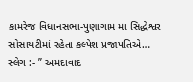કામરેજ વિધાનસભા-પુણાગામ મા સિદ્ધેશ્વર સોસાયટીમાં રહેતા કલ્પેશ પ્રજાપતિએ…
સ્લેગ :- ” અમદાવાદ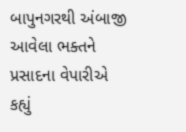બાપુનગરથી અંબાજી આવેલા ભક્તને પ્રસાદના વેપારીએ કહ્યું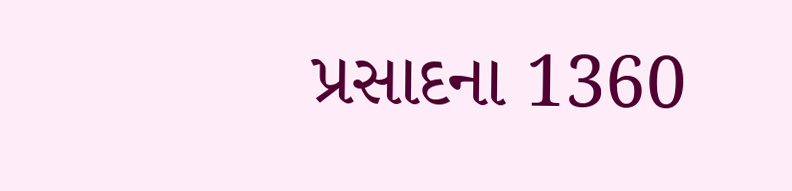પ્રસાદના 1360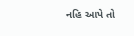નહિ આપે તો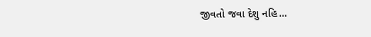જીવતો જવા દેશુ નહિ…